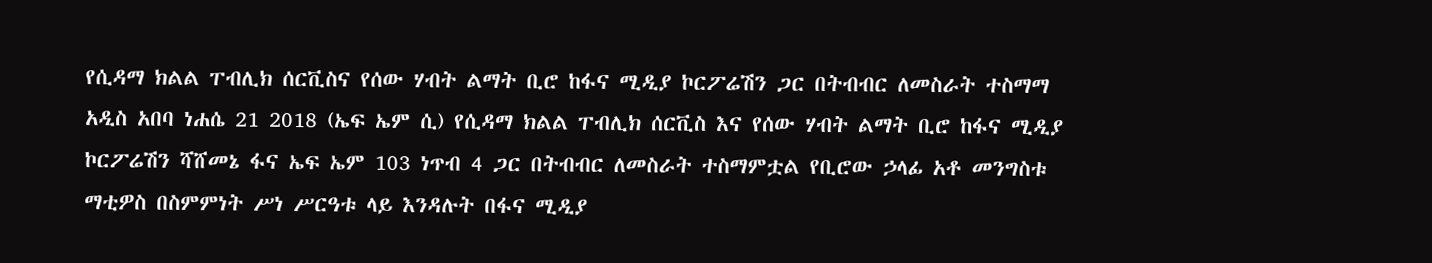የሲዳማ ክልል ፐብሊክ ሰርቪስና የሰው ሃብት ልማት ቢሮ ከፋና ሚዲያ ኮርፖሬሽን ጋር በትብብር ለመስራት ተስማማ
አዲስ አበባ ነሐሴ 21 2018 (ኤፍ ኤም ሲ) የሲዳማ ክልል ፐብሊክ ሰርቪስ እና የሰው ሃብት ልማት ቢሮ ከፋና ሚዲያ ኮርፖሬሽን ሻሸመኔ ፋና ኤፍ ኤም 103 ነጥብ 4 ጋር በትብብር ለመስራት ተስማምቷል የቢሮው ኃላፊ አቶ መንግስቱ ማቲዎስ በስምምነት ሥነ ሥርዓቱ ላይ እንዳሉት በፋና ሚዲያ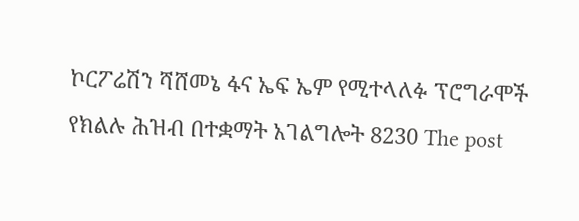ኮርፖሬሽን ሻሸመኔ ፋና ኤፍ ኤም የሚተላለፉ ፕሮግራሞች የክልሉ ሕዝብ በተቋማት አገልግሎት 8230 The post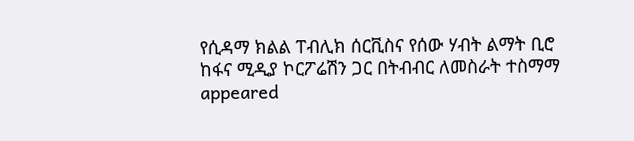የሲዳማ ክልል ፐብሊክ ሰርቪስና የሰው ሃብት ልማት ቢሮ ከፋና ሚዲያ ኮርፖሬሽን ጋር በትብብር ለመስራት ተስማማ appeared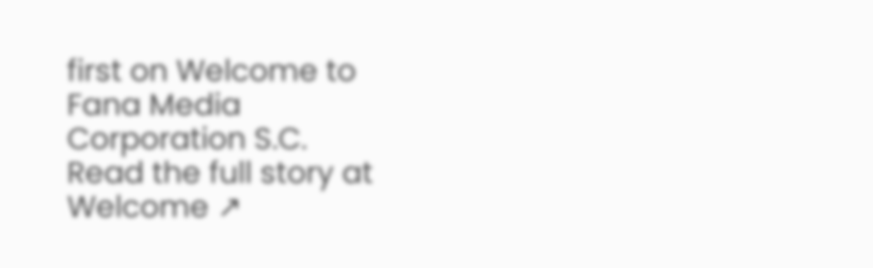first on Welcome to Fana Media Corporation S.C.
Read the full story at Welcome ↗